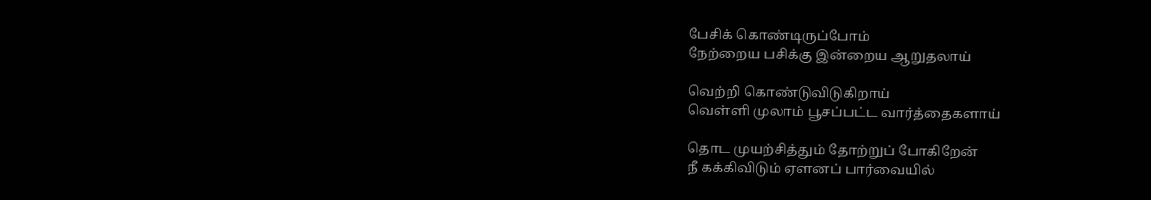பேசிக் கொண்டிருப்போம்
நேற்றைய பசிக்கு இன்றைய ஆறுதலாய்

வெற்றி கொண்டுவிடுகிறாய்
வெள்ளி முலாம் பூசப்பட்ட வார்த்தைகளாய்

தொட முயற்சித்தும் தோற்றுப் போகிறேன்
நீ கக்கிவிடும் ஏளனப் பார்வையில்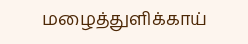மழைத்துளிக்காய்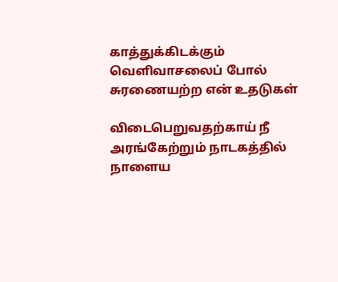காத்துக்கிடக்கும்
வெளிவாசலைப் போல்
சுரணையற்ற என் உதடுகள்

விடைபெறுவதற்காய் நீ
அரங்கேற்றும் நாடகத்தில்
நாளைய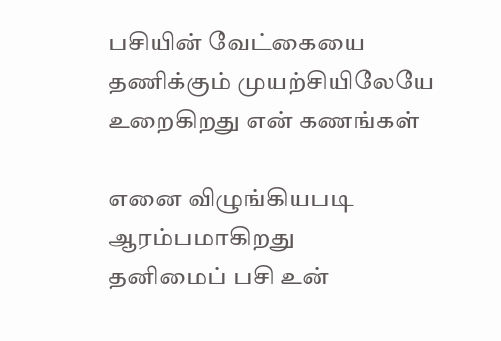பசியின் வேட்கையை
தணிக்கும் முயற்சியிலேயே
உறைகிறது என் கணங்கள்

எனை விழுங்கியபடி ஆரம்பமாகிறது
தனிமைப் பசி உன்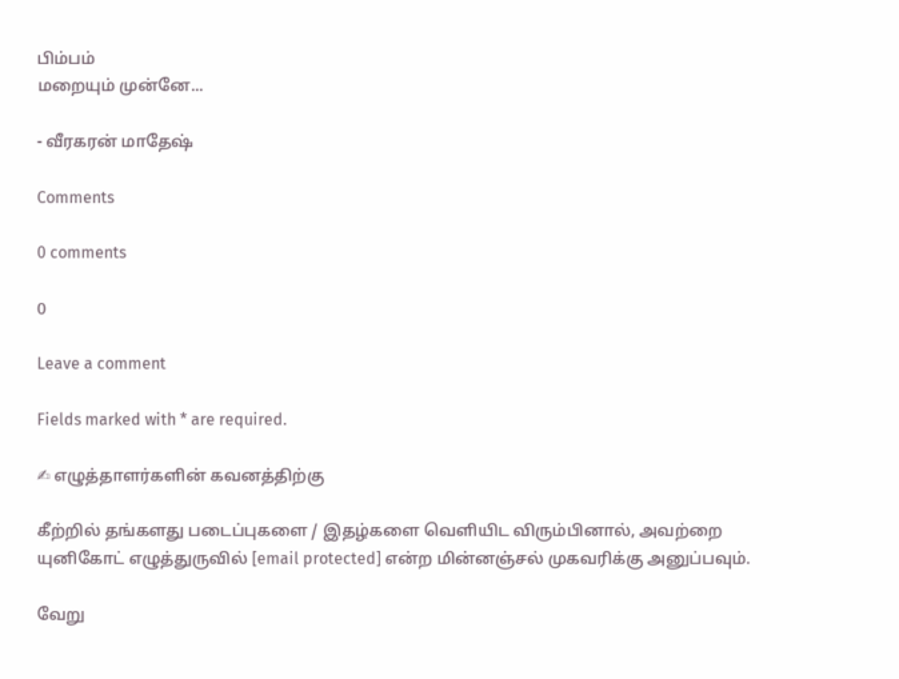பிம்பம்
மறையும் முன்னே...

- வீரகரன் மாதேஷ்

Comments

0 comments

0

Leave a comment

Fields marked with * are required.

✍ எழுத்தாளர்களின் கவனத்திற்கு

கீற்றில் தங்களது படைப்புகளை / இதழ்களை வெளியிட விரும்பினால், அவற்றை யுனிகோட் எழுத்துருவில் [email protected] என்ற மின்னஞ்சல் முகவரிக்கு அனுப்பவும்.

வேறு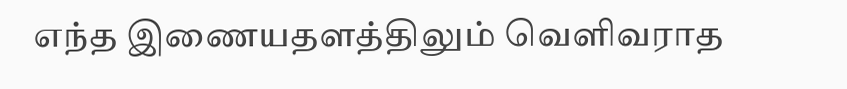எந்த இணையதளத்திலும் வெளிவராத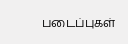படைப்புகள்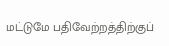மட்டுமே பதிவேற்றத்திற்குப்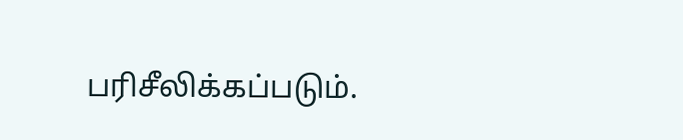பரிசீலிக்கப்படும்.